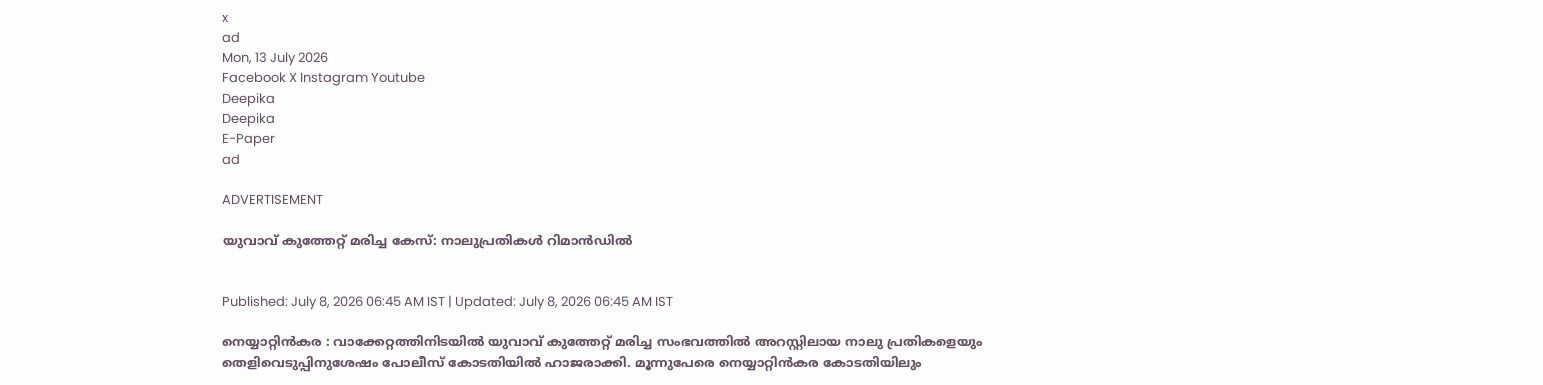x
ad
Mon, 13 July 2026
Facebook X Instagram Youtube
Deepika
Deepika
E-Paper
ad

ADVERTISEMENT

യുവാവ് കുത്തേറ്റ് മരിച്ച കേസ്: നാലുപ്രതികൾ റിമാന്‍ഡില്‍


Published: July 8, 2026 06:45 AM IST | Updated: July 8, 2026 06:45 AM IST

നെയ്യാറ്റിന്‍കര : വാക്കേറ്റത്തിനിടയില്‍ യുവാവ് കുത്തേറ്റ് മരിച്ച സംഭവത്തില്‍ അറസ്റ്റിലായ നാലു പ്രതികളെയും തെളിവെടുപ്പിനുശേഷം പോലീസ് കോടതിയില്‍ ഹാജരാക്കി. മൂന്നുപേരെ നെയ്യാറ്റിന്‍കര കോടതിയിലും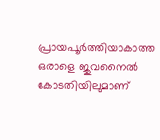പ്രായപൂര്‍ത്തിയാകാത്ത ഒരാളെ ജുവനൈല്‍ കോടതിയിലുമാണ്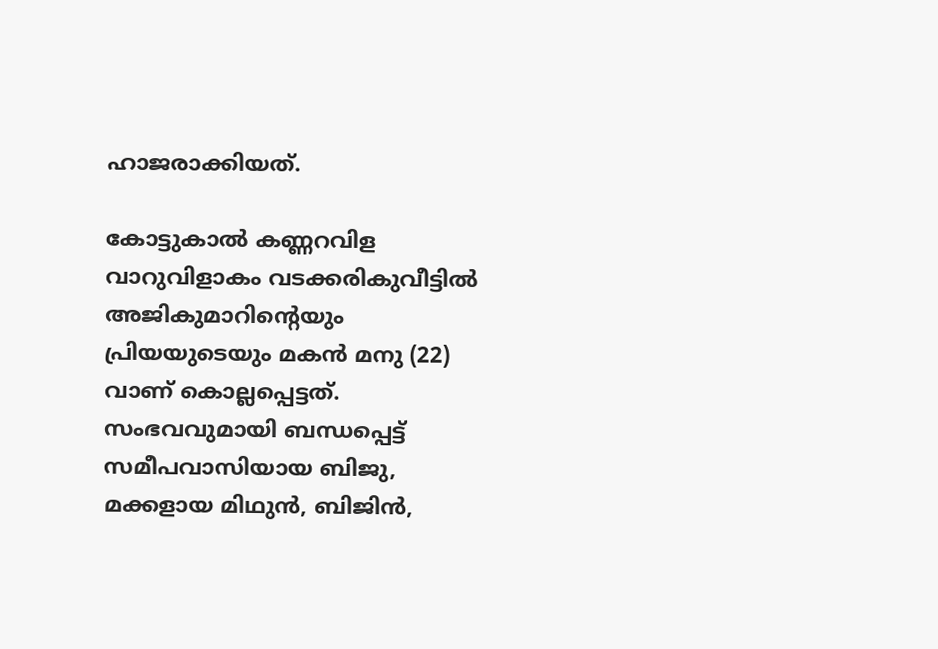ഹാജരാക്കിയത്.

കോട്ടുകാല്‍ കണ്ണറവിള വാറുവിളാകം വടക്കരികുവീട്ടില്‍ അജികുമാറിന്‍റെയും പ്രിയയുടെയും മകന്‍ മനു (22) വാണ് കൊല്ലപ്പെട്ടത്. സംഭവവുമായി ബന്ധപ്പെട്ട് സമീപവാസിയായ ബിജു, മക്കളായ മിഥുന്‍, ബിജിന്‍,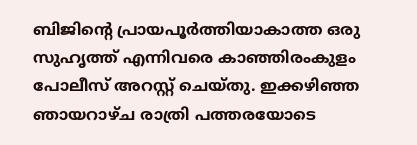ബിജിന്‍റെ പ്രായപൂർത്തിയാകാത്ത ഒരു സുഹൃത്ത് എന്നിവരെ കാഞ്ഞിരംകുളം പോലീസ് അറസ്റ്റ് ചെയ്തു. ഇക്കഴിഞ്ഞ ഞായറാഴ്ച രാത്രി പത്തരയോടെ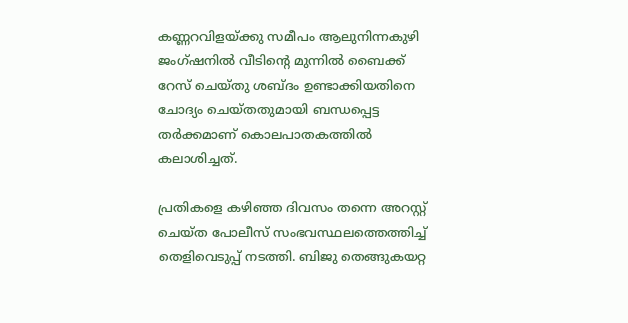കണ്ണറവിളയ്ക്കു സമീപം ആലുനിന്നകുഴി ജംഗ്ഷനില്‍ വീടിന്‍റെ മുന്നില്‍ ബൈക്ക് റേസ് ചെയ്തു ശബ്ദം ഉണ്ടാക്കിയതിനെ ചോദ്യം ചെയ്തതുമായി ബന്ധപ്പെട്ട തര്‍ക്കമാണ് കൊലപാതകത്തില്‍ കലാശിച്ചത്.

പ്രതികളെ കഴിഞ്ഞ ദിവസം തന്നെ അറസ്റ്റ് ചെയ്ത പോലീസ് സംഭവസ്ഥലത്തെത്തിച്ച് തെളിവെടുപ്പ് നടത്തി. ബിജു തെങ്ങുകയറ്റ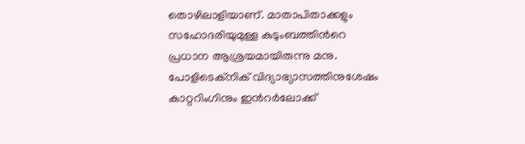തൊഴിലാളിയാണ്. മാതാപിതാക്കളും സഹോദരിയുമുള്ള കുടുംബത്തിന്‍റെ പ്രധാന ആശ്രയമായിരുന്നു മനു. പോളിടെക്നിക് വിദ്യാഭ്യാസത്തിനുശേഷം കാറ്ററിംഗിനും ഇന്‍റര്‍ലോക്ക്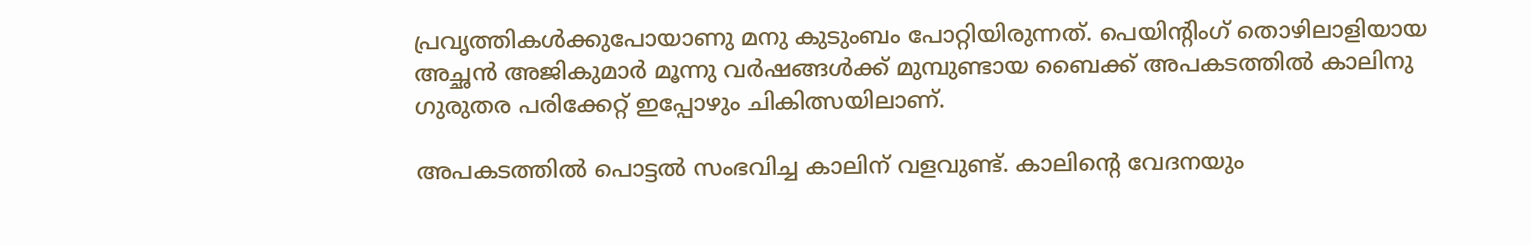പ്രവൃത്തികള്‍ക്കുപോയാണു മനു കുടുംബം പോറ്റിയിരുന്നത്. പെയിന്‍റിംഗ് തൊഴിലാളിയായ അച്ഛന്‍ അജികുമാർ മൂന്നു വർഷങ്ങൾക്ക് മുമ്പുണ്ടായ ബൈക്ക് അപകടത്തിൽ കാലിനു ഗുരുതര പരിക്കേറ്റ് ഇപ്പോഴും ചികിത്സയിലാണ്.

അപകടത്തില്‍ പൊട്ടല്‍ സംഭവിച്ച കാലിന് വളവുണ്ട്. കാലിന്‍റെ വേദനയും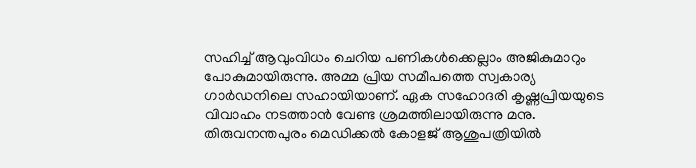സഹിച്ച് ആവുംവിധം ചെറിയ പണികള്‍ക്കെല്ലാം അജികുമാറും പോകുമായിരുന്നു. അമ്മ പ്രിയ സമീപത്തെ സ്വകാര്യ ഗാർഡനിലെ സഹായിയാണ്. ഏക സഹോദരി കൃഷ്ണപ്രിയയുടെ വിവാഹം നടത്താന്‍ വേണ്ട ശ്രമത്തിലായിരുന്നു മനു. തിരുവനന്തപുരം മെഡിക്കൽ കോളജ് ആശുപത്രിയില്‍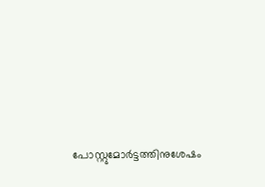പോസ്റ്റുമോർട്ടത്തിനുശേഷം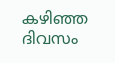കഴിഞ്ഞ ദിവസം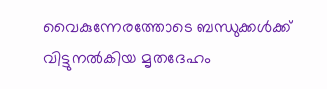വൈകുന്നേരത്തോടെ ബന്ധുക്കള്‍ക്ക് വിട്ടുനല്‍കിയ മൃതദേഹം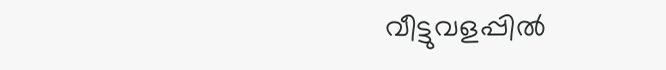വീട്ടുവളപ്പില്‍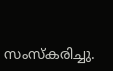സംസ്കരിച്ചു.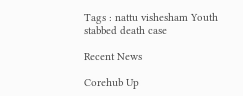Tags : nattu vishesham Youth stabbed death case

Recent News

Corehub Up